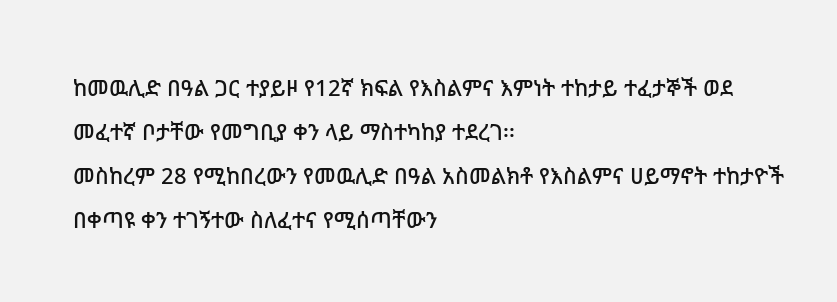ከመዉሊድ በዓል ጋር ተያይዞ የ12ኛ ክፍል የእስልምና እምነት ተከታይ ተፈታኞች ወደ መፈተኛ ቦታቸው የመግቢያ ቀን ላይ ማስተካከያ ተደረገ፡፡
መስከረም 28 የሚከበረውን የመዉሊድ በዓል አስመልክቶ የእስልምና ሀይማኖት ተከታዮች በቀጣዩ ቀን ተገኝተው ስለፈተና የሚሰጣቸውን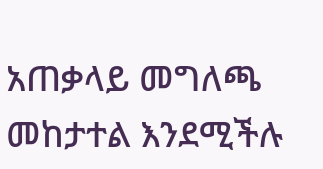አጠቃላይ መግለጫ መከታተል እንደሚችሉ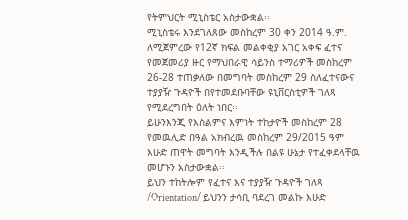የትምህርት ሚኒስቴር አስታውቋል፡፡
ሚኒስቴሩ እንደገለጸው መስከረም 30 ቀን 2014 ዓ.ም. ለሚጀምረው የ12ኛ ክፍል መልቀቂያ አገር አቀፍ ፈተና የመጀመሪያ ዙር የማህበራዊ ሳይንስ ተማሪዎች መስከረም 26-28 ተጠቃለው በመግባት መስከረም 29 ስለፈተናውና ተያያዥ ጉዳዮች በየተመደቡባቸው ዩኒቨርስቲዎች ገለጻ የሚደረግበት ዕለት ነበር፡፡
ይሁንእንጂ የእስልምና እምነት ተከታዮች መስከረም 28 የመዉሊድ በዓል አክብረዉ መስከረም 29/2015 ዓም እሁድ ጠዋት መግባት እንዲችሉ በልዩ ሁኔታ የተፈቀደላቸዉ መሆኑን አስታውቋል፡፡
ይህን ተከትሎም የፈተና እና ተያያዥ ጉዳዮች ገለጻ /Orientation/ ይህንን ታሳቢ ባደረገ መልኩ እሁድ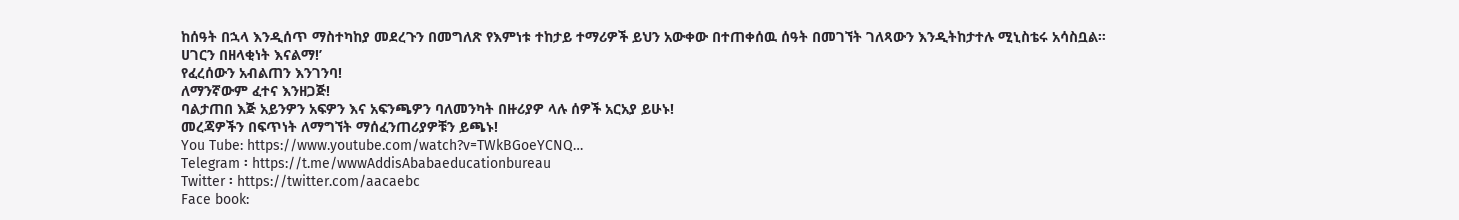ከሰዓት በኋላ እንዲሰጥ ማስተካከያ መደረጉን በመግለጽ የእምነቱ ተከታይ ተማሪዎች ይህን አውቀው በተጠቀሰዉ ሰዓት በመገኘት ገለጻውን እንዲትከታተሉ ሚኒስቴሩ አሳስቧል።
ሀገርን በዘላቂነት እናልማ!’
የፈረሰውን አብልጠን እንገንባ!
ለማንኛውም ፈተና እንዘጋጅ!
ባልታጠበ እጅ አይንዎን አፍዎን እና አፍንጫዎን ባለመንካት በዙሪያዎ ላሉ ሰዎች አርአያ ይሁኑ!
መረጃዎችን በፍጥነት ለማግኘት ማሰፈንጠሪያዎቹን ይጫኑ!
You Tube: https://www.youtube.com/watch?v=TWkBGoeYCNQ…
Telegram ፡ https://t.me/wwwAddisAbabaeducationbureau
Twitter ፡ https://twitter.com/aacaebc
Face book: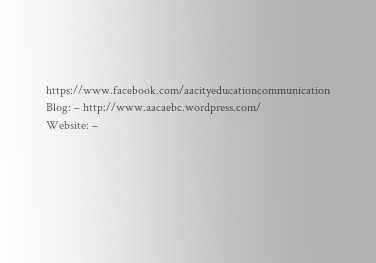https://www.facebook.com/aacityeducationcommunication
Blog: – http://www.aacaebc.wordpress.com/
Website: –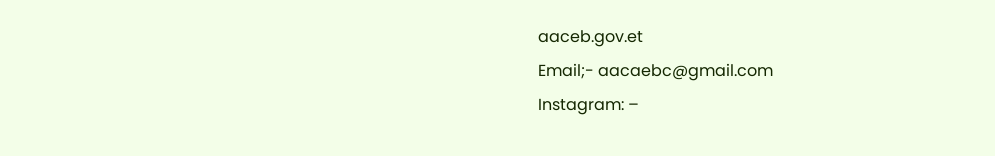aaceb.gov.et
Email;- aacaebc@gmail.com
Instagram: –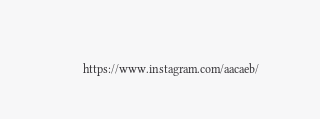https://www.instagram.com/aacaeb/